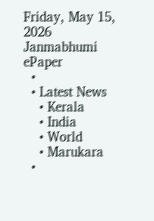Friday, May 15, 2026
Janmabhumi
ePaper
  •
  • Latest News
    • Kerala
    • India
    • World
    • Marukara
  •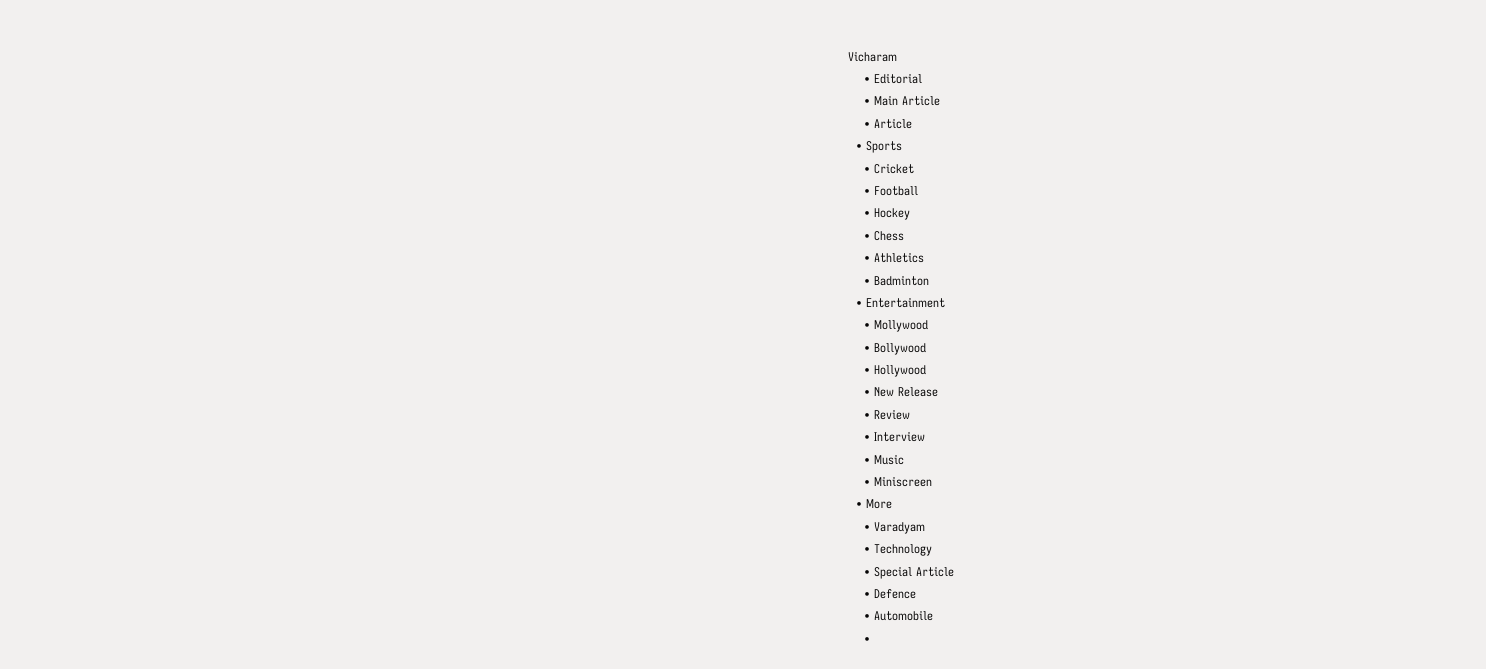Vicharam
    • Editorial
    • Main Article
    • Article
  • Sports
    • Cricket
    • Football
    • Hockey
    • Chess
    • Athletics
    • Badminton
  • Entertainment
    • Mollywood
    • Bollywood
    • Hollywood
    • New Release
    • Review
    • Interview
    • Music
    • Miniscreen
  • More
    • Varadyam
    • Technology
    • Special Article
    • Defence
    • Automobile
    •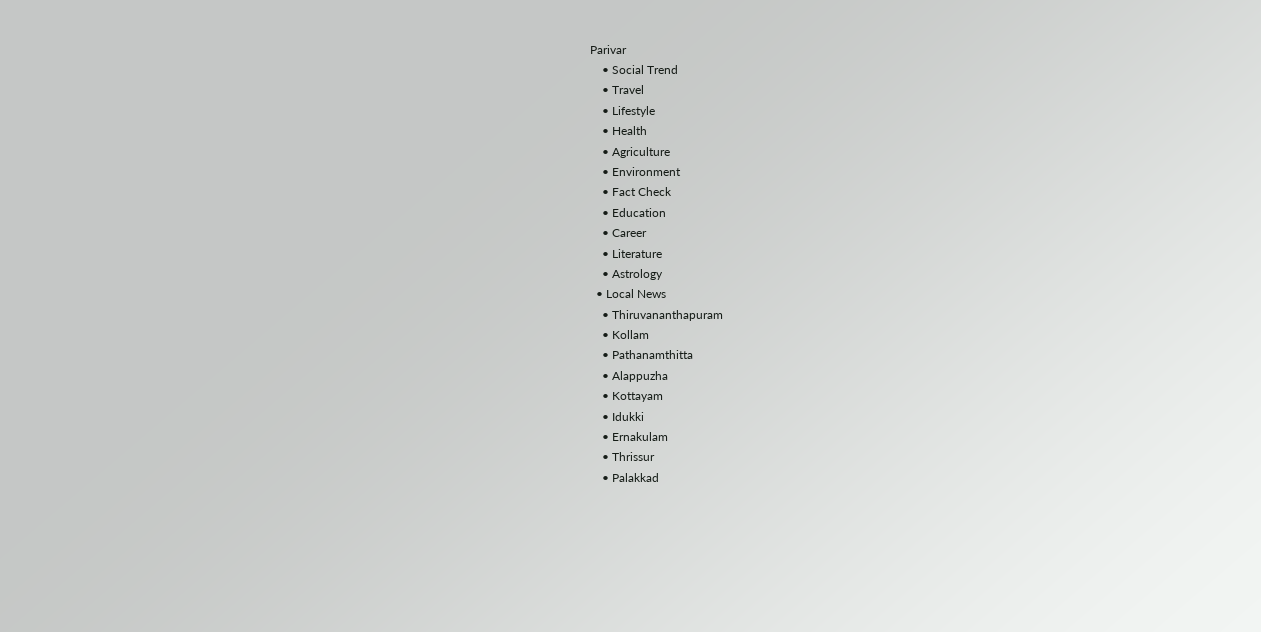Parivar
    • Social Trend
    • Travel
    • Lifestyle
    • Health
    • Agriculture
    • Environment
    • Fact Check
    • Education
    • Career
    • Literature
    • Astrology
  • Local News
    • Thiruvananthapuram
    • Kollam
    • Pathanamthitta
    • Alappuzha
    • Kottayam
    • Idukki
    • Ernakulam
    • Thrissur
    • Palakkad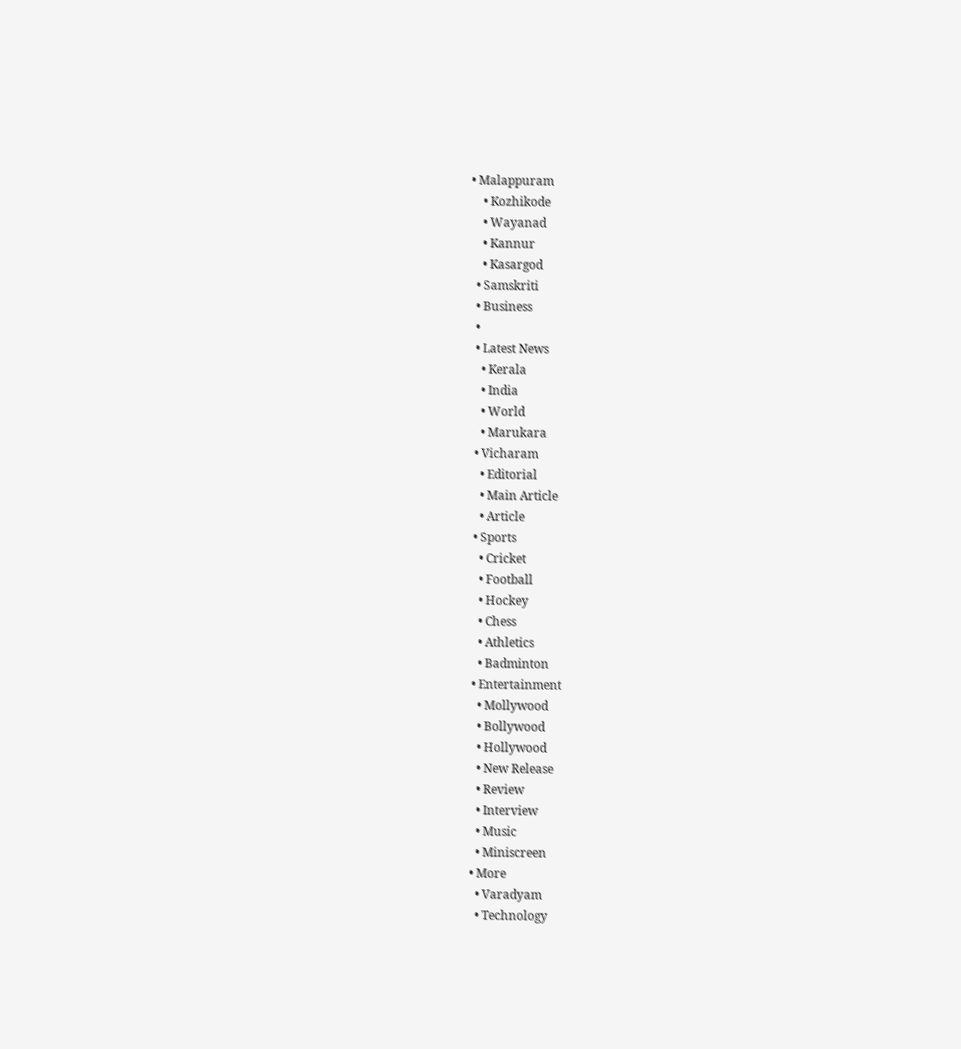• Malappuram
    • Kozhikode
    • Wayanad
    • Kannur
    • Kasargod
  • Samskriti
  • Business
  •
  • Latest News
    • Kerala
    • India
    • World
    • Marukara
  • Vicharam
    • Editorial
    • Main Article
    • Article
  • Sports
    • Cricket
    • Football
    • Hockey
    • Chess
    • Athletics
    • Badminton
  • Entertainment
    • Mollywood
    • Bollywood
    • Hollywood
    • New Release
    • Review
    • Interview
    • Music
    • Miniscreen
  • More
    • Varadyam
    • Technology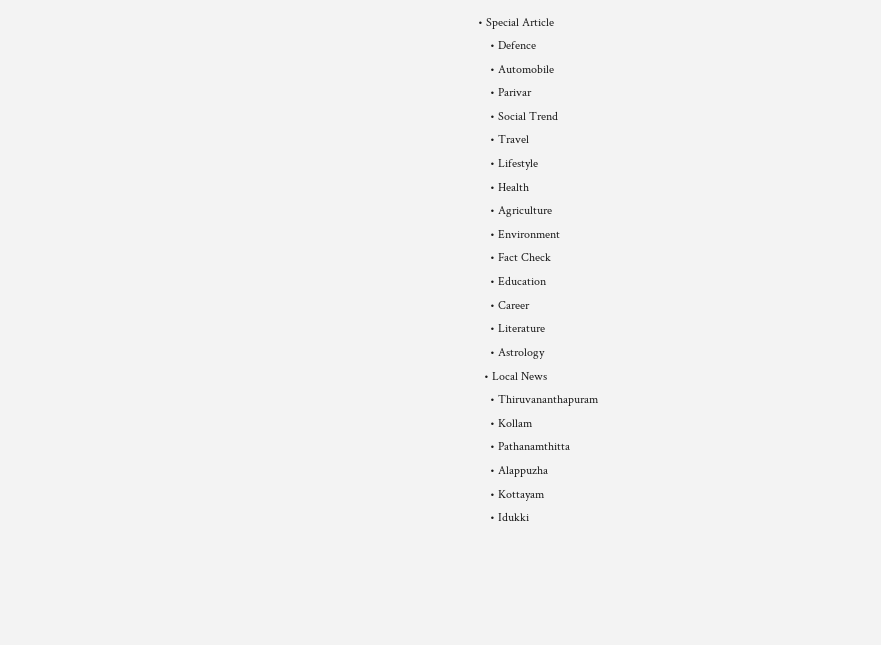• Special Article
    • Defence
    • Automobile
    • Parivar
    • Social Trend
    • Travel
    • Lifestyle
    • Health
    • Agriculture
    • Environment
    • Fact Check
    • Education
    • Career
    • Literature
    • Astrology
  • Local News
    • Thiruvananthapuram
    • Kollam
    • Pathanamthitta
    • Alappuzha
    • Kottayam
    • Idukki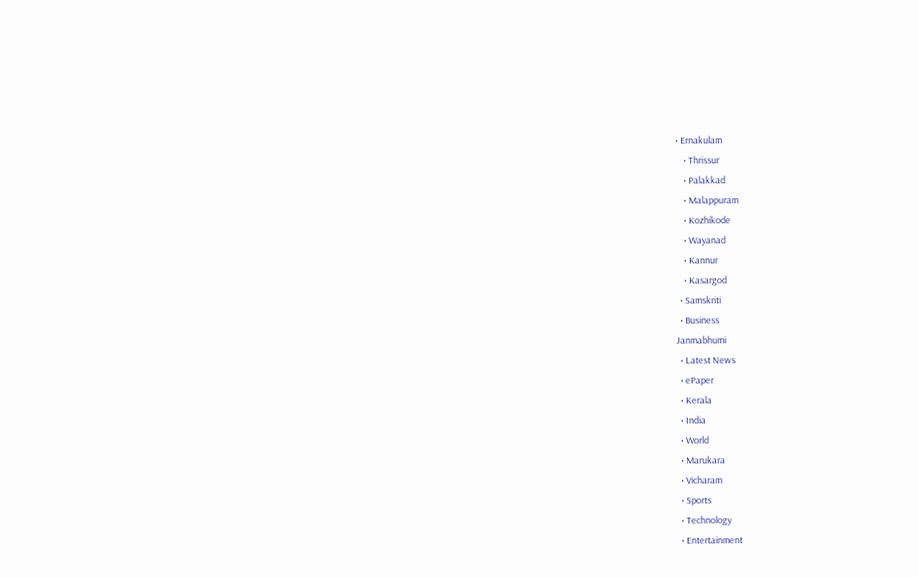• Ernakulam
    • Thrissur
    • Palakkad
    • Malappuram
    • Kozhikode
    • Wayanad
    • Kannur
    • Kasargod
  • Samskriti
  • Business
Janmabhumi
  • Latest News
  • ePaper
  • Kerala
  • India
  • World
  • Marukara
  • Vicharam
  • Sports
  • Technology
  • Entertainment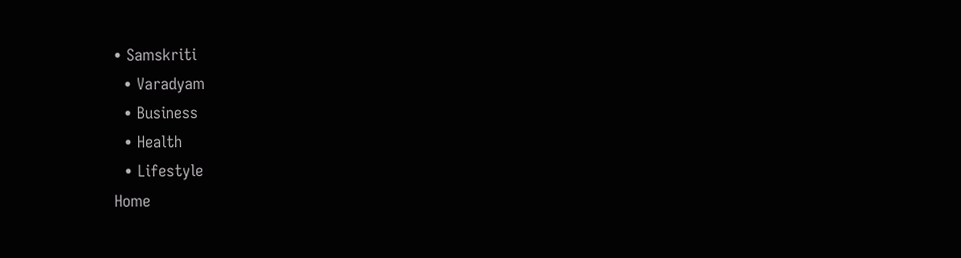• Samskriti
  • Varadyam
  • Business
  • Health
  • Lifestyle
Home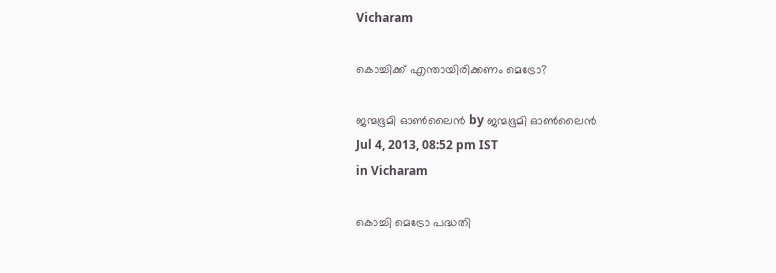Vicharam

കൊച്ചിക്ക്‌ എന്തായിരിക്കണം മെട്രോ?

ജന്മഭൂമി ഓണ്‍ലൈന്‍ by ജന്മഭൂമി ഓണ്‍ലൈന്‍
Jul 4, 2013, 08:52 pm IST
in Vicharam

കൊച്ചി മെട്രോ പദ്ധതി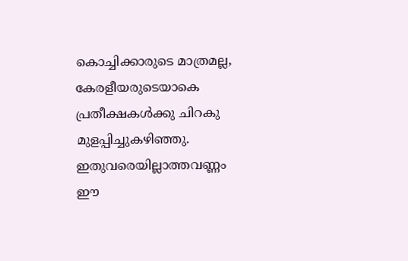കൊച്ചിക്കാരുടെ മാത്രമല്ല, കേരളീയരുടെയാകെ പ്രതീക്ഷകള്‍ക്കു ചിറകു മുളപ്പിച്ചുകഴിഞ്ഞു. ഇതുവരെയില്ലാത്തവണ്ണം ഈ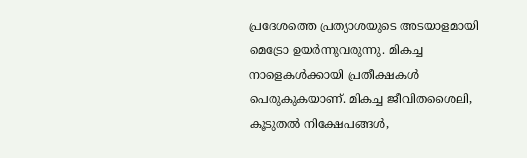പ്രദേശത്തെ പ്രത്യാശയുടെ അടയാളമായി മെട്രോ ഉയര്‍ന്നുവരുന്നു. മികച്ച നാളെകള്‍ക്കായി പ്രതീക്ഷകള്‍ പെരുകുകയാണ്‌. മികച്ച ജീവിതശൈലി, കൂടുതല്‍ നിക്ഷേപങ്ങള്‍,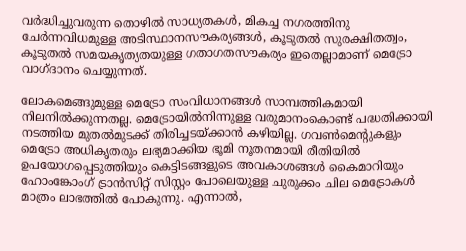വര്‍ദ്ധിച്ചുവരുന്ന തൊഴില്‍ സാധ്യതകള്‍, മികച്ച നഗരത്തിനു ചേര്‍ന്നവിധമുള്ള അടിസ്ഥാനസൗകര്യങ്ങള്‍, കൂടുതല്‍ സുരക്ഷിതത്വം, കൂടുതല്‍ സമയകൃത്യതയുള്ള ഗതാഗതസൗകര്യം ഇതെല്ലാമാണ്‌ മെട്രോ വാഗ്ദാനം ചെയ്യുന്നത്‌.

ലോകമെങ്ങുമുള്ള മെട്രോ സംവിധാനങ്ങള്‍ സാമ്പത്തികമായി നിലനില്‍ക്കുന്നതല്ല. മെട്രോയില്‍നിന്നുള്ള വരുമാനംകൊണ്ട്‌ പദ്ധതിക്കായി നടത്തിയ മുതല്‍മുടക്ക്‌ തിരിച്ചടയ്‌ക്കാന്‍ കഴിയില്ല. ഗവണ്‍മെന്റുകളും മെട്രോ അധികൃതരും ലഭ്യമാക്കിയ ഭൂമി നൂതനമായി രീതിയില്‍ ഉപയോഗപ്പെടുത്തിയും കെട്ടിടങ്ങളുടെ അവകാശങ്ങള്‍ കൈമാറിയും ഹോംങ്കോംഗ്‌ ട്രാന്‍സിറ്റ്‌ സിസ്റ്റം പോലെയുള്ള ചുരുക്കം ചില മെട്രോകള്‍ മാത്രം ലാഭത്തില്‍ പോകുന്നു. എന്നാല്‍,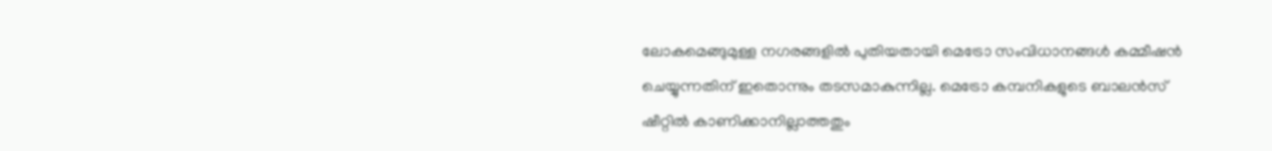ലോകമെങ്ങുമുള്ള നഗരങ്ങളില്‍ പുതിയതായി മെട്രോ സംവിധാനങ്ങള്‍ കമ്മീഷന്‍ ചെയ്യുന്നതിന്‌ ഇതൊന്നും തടസമാകുന്നില്ല. മെട്രോ കമ്പനികളുടെ ബാലന്‍സ്‌ ഷീറ്റില്‍ കാണിക്കാനില്ലാത്തതും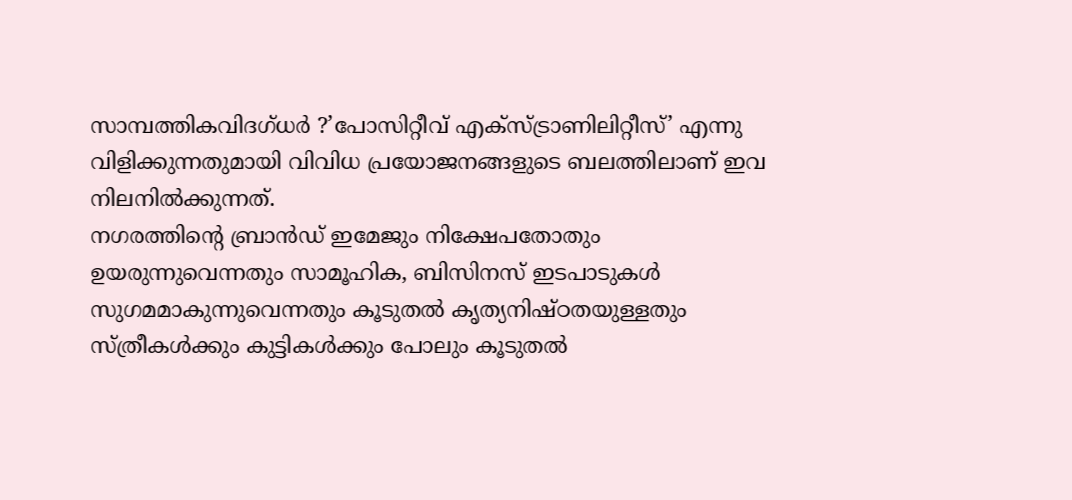സാമ്പത്തികവിദഗ്ധര്‍ ?’പോസിറ്റീവ്‌ എക്സ്ട്രാണിലിറ്റീസ്‌’ എന്നു വിളിക്കുന്നതുമായി വിവിധ പ്രയോജനങ്ങളുടെ ബലത്തിലാണ്‌ ഇവ നിലനില്‍ക്കുന്നത്‌.
നഗരത്തിന്റെ ബ്രാന്‍ഡ്‌ ഇമേജും നിക്ഷേപതോതും ഉയരുന്നുവെന്നതും സാമൂഹിക, ബിസിനസ്‌ ഇടപാടുകള്‍ സുഗമമാകുന്നുവെന്നതും കൂടുതല്‍ കൃത്യനിഷ്ഠതയുള്ളതും സ്ത്രീകള്‍ക്കും കുട്ടികള്‍ക്കും പോലും കൂടുതല്‍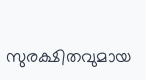സുരക്ഷിതവുമായ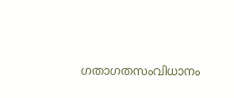ഗതാഗതസംവിധാനം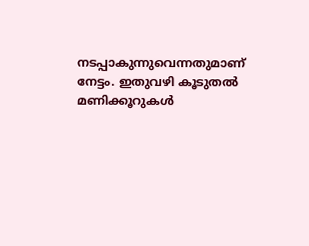നടപ്പാകുന്നുവെന്നതുമാണ്‌ നേട്ടം. ഇതുവഴി കൂടുതല്‍ മണിക്കൂറുകള്‍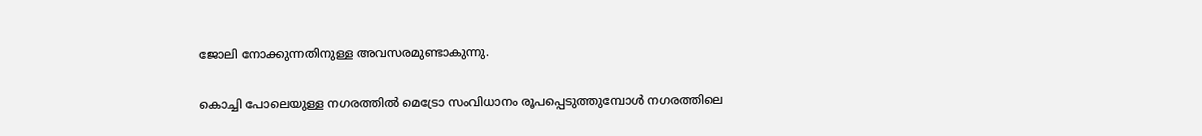ജോലി നോക്കുന്നതിനുള്ള അവസരമുണ്ടാകുന്നു.

കൊച്ചി പോലെയുള്ള നഗരത്തില്‍ മെട്രോ സംവിധാനം രൂപപ്പെടുത്തുമ്പോള്‍ നഗരത്തിലെ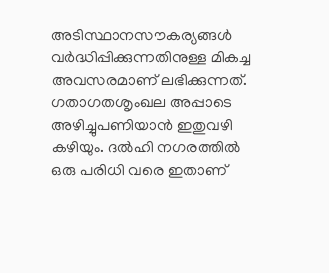അടിസ്ഥാനസൗകര്യങ്ങള്‍ വര്‍ദ്ധിപ്പിക്കുന്നതിനുള്ള മികച്ച അവസരമാണ്‌ ലഭിക്കുന്നത്‌. ഗതാഗതശൃംഖല അപ്പാടെ അഴിച്ചുപണിയാന്‍ ഇതുവഴി കഴിയും. ദല്‍ഹി നഗരത്തില്‍ ഒരു പരിധി വരെ ഇതാണ്‌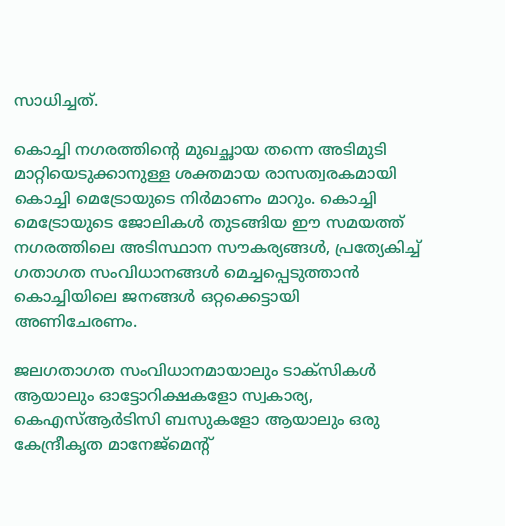സാധിച്ചത്‌.

കൊച്ചി നഗരത്തിന്റെ മുഖച്ഛായ തന്നെ അടിമുടി മാറ്റിയെടുക്കാനുള്ള ശക്തമായ രാസത്വരകമായി കൊച്ചി മെട്രോയുടെ നിര്‍മാണം മാറും. കൊച്ചി മെട്രോയുടെ ജോലികള്‍ തുടങ്ങിയ ഈ സമയത്ത്‌ നഗരത്തിലെ അടിസ്ഥാന സൗകര്യങ്ങള്‍, പ്രത്യേകിച്ച്‌ ഗതാഗത സംവിധാനങ്ങള്‍ മെച്ചപ്പെടുത്താന്‍ കൊച്ചിയിലെ ജനങ്ങള്‍ ഒറ്റക്കെട്ടായി അണിചേരണം.

ജലഗതാഗത സംവിധാനമായാലും ടാക്സികള്‍ ആയാലും ഓട്ടോറിക്ഷകളോ സ്വകാര്യ, കെഎസ്‌ആര്‍ടിസി ബസുകളോ ആയാലും ഒരു കേന്ദ്രീകൃത മാനേജ്മെന്റ്‌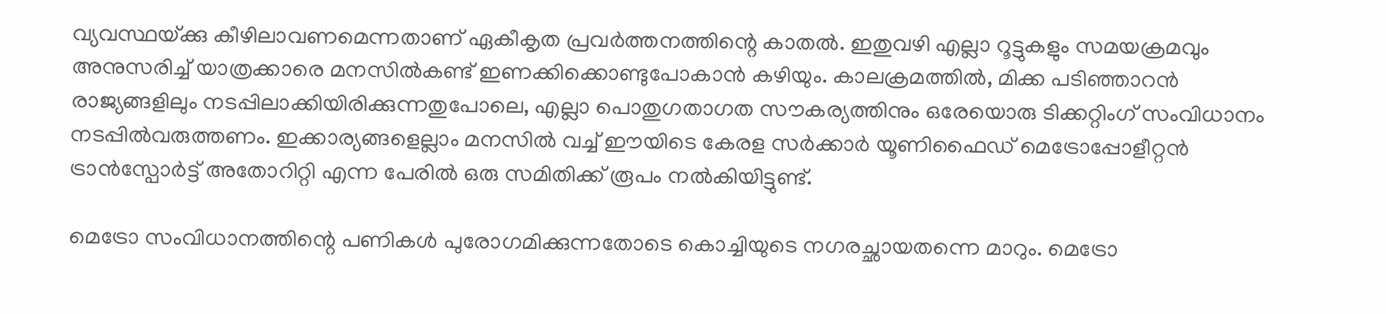വ്യവസ്ഥയ്‌ക്കു കീഴിലാവണമെന്നതാണ്‌ ഏകീകൃത പ്രവര്‍ത്തനത്തിന്റെ കാതല്‍. ഇതുവഴി എല്ലാ റൂട്ടുകളും സമയക്രമവും അനുസരിച്ച്‌ യാത്രക്കാരെ മനസില്‍കണ്ട്‌ ഇണക്കിക്കൊണ്ടുപോകാന്‍ കഴിയും. കാലക്രമത്തില്‍, മിക്ക പടിഞ്ഞാറന്‍ രാജ്യങ്ങളിലും നടപ്പിലാക്കിയിരിക്കുന്നതുപോലെ, എല്ലാ പൊതുഗതാഗത സൗകര്യത്തിനും ഒരേയൊരു ടിക്കറ്റിംഗ്‌ സംവിധാനം നടപ്പില്‍വരുത്തണം. ഇക്കാര്യങ്ങളെല്ലാം മനസില്‍ വച്ച്‌ ഈയിടെ കേരള സര്‍ക്കാര്‍ യൂണിഫൈഡ്‌ മെട്രോപ്പോളീറ്റന്‍ ട്രാന്‍സ്പോര്‍ട്ട്‌ അതോറിറ്റി എന്ന പേരില്‍ ഒരു സമിതിക്ക്‌ രൂപം നല്‍കിയിട്ടുണ്ട്‌.

മെട്രോ സംവിധാനത്തിന്റെ പണികള്‍ പുരോഗമിക്കുന്നതോടെ കൊച്ചിയുടെ നഗരച്ഛായതന്നെ മാറും. മെട്രോ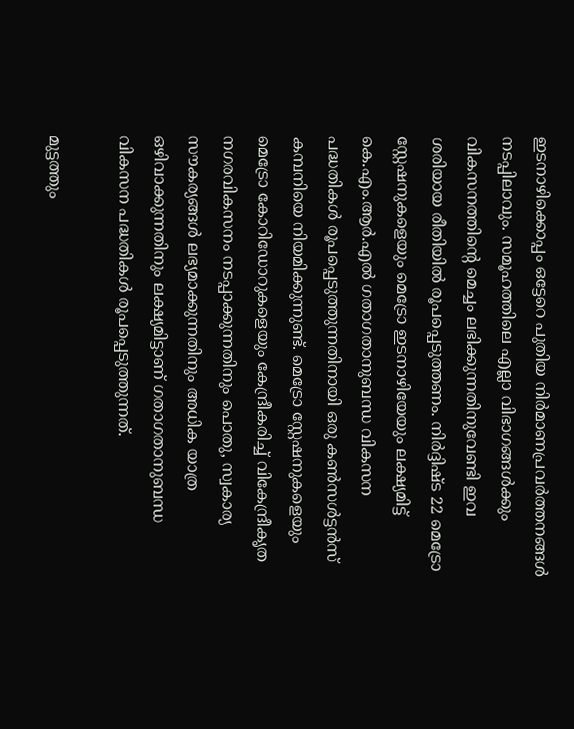ഇടനാഴിക്കൊപ്പം ഒട്ടേറെ പുതിയ നിര്‍മാണപ്രവര്‍ത്തനങ്ങള്‍ നടപ്പിലാവും. സമൂഹത്തിലെ എല്ലാ വിഭാഗങ്ങള്‍ക്കും വികസനത്തിന്റെ മെച്ചം ലഭിക്കുന്നതിനുവേണ്ടി ഇവ ശരിയായ രീതിയില്‍ രൂപപ്പെടുത്തണം. നിര്‍ദ്ദിഷ്ട 22 മെട്രോ സ്റ്റേഷനുകളെയും മെട്രോ ഇടനാഴിയേയും ലക്ഷ്യമിട്ട്‌ കെ.എം.ആര്‍.എല്‍ ഗതാഗതാനുബന്ധ വികസന പദ്ധതികള്‍ രൂപപ്പെടുത്തുന്നതിനായി ഒരു കണ്‍സള്‍ട്ടന്‍സ്‌ കമ്പനിയെ നിയമിക്കുന്നുണ്ട്‌. മെട്രോ സ്റ്റേഷനുകളെയും മെട്രോ കോറിഡോറുകളെയും കേന്ദ്രീകരിച്ച്‌ വികേന്ദ്രീകൃത നഗരവികസനം നടപ്പാക്കുന്നതിനും പൊതു, സ്വകാര്യ സൗകര്യങ്ങള്‍ ലഭ്യമാക്കുന്നതിനും അധിക യാത്ര ഒഴിവാക്കുന്നതിനും ലക്ഷ്യമിട്ടാണ്‌ ഗതാഗതാനുബന്ധ വികസന പദ്ധതികള്‍ രൂപപ്പെടുത്തുന്നത്‌.

മുട്ടത്തും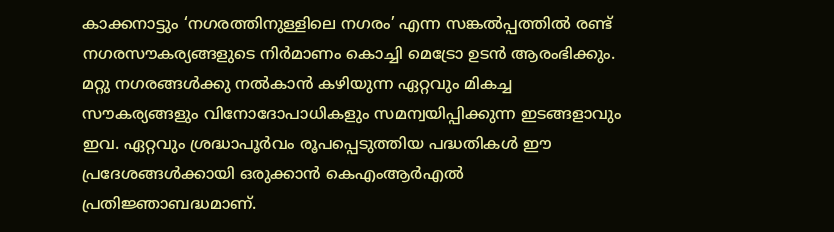കാക്കനാട്ടും ‘നഗരത്തിനുള്ളിലെ നഗരം’ എന്ന സങ്കല്‍പ്പത്തില്‍ രണ്ട്‌ നഗരസൗകര്യങ്ങളുടെ നിര്‍മാണം കൊച്ചി മെട്രോ ഉടന്‍ ആരംഭിക്കും. മറ്റു നഗരങ്ങള്‍ക്കു നല്‍കാന്‍ കഴിയുന്ന ഏറ്റവും മികച്ച സൗകര്യങ്ങളും വിനോദോപാധികളും സമന്വയിപ്പിക്കുന്ന ഇടങ്ങളാവും ഇവ. ഏറ്റവും ശ്രദ്ധാപൂര്‍വം രൂപപ്പെടുത്തിയ പദ്ധതികള്‍ ഈ പ്രദേശങ്ങള്‍ക്കായി ഒരുക്കാന്‍ കെഎംആര്‍എല്‍ പ്രതിജ്ഞാബദ്ധമാണ്‌.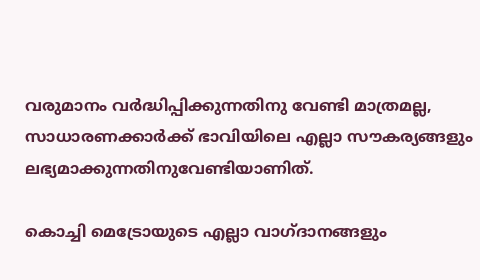വരുമാനം വര്‍ദ്ധിപ്പിക്കുന്നതിനു വേണ്ടി മാത്രമല്ല, സാധാരണക്കാര്‍ക്ക്‌ ഭാവിയിലെ എല്ലാ സൗകര്യങ്ങളും ലഭ്യമാക്കുന്നതിനുവേണ്ടിയാണിത്‌.

കൊച്ചി മെട്രോയുടെ എല്ലാ വാഗ്ദാനങ്ങളും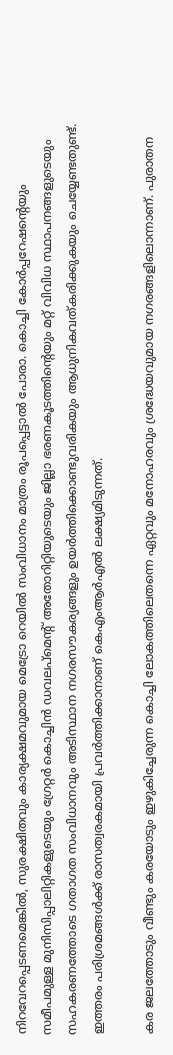നിറവേറപ്പെടണമെങ്കില്‍, സുരക്ഷിതവും കാര്യക്ഷമവുമായ മെട്രോ റെയില്‍ സംവിധാനം മാത്രം രൂപപ്പെട്ടാല്‍ പോരാ. കൊച്ചി കോര്‍പ്പറേഷന്റെയും സമീപമുള്ള മുനിസിപ്പാലിറ്റികളുടെയും ഗ്രേറ്റര്‍ കൊച്ചിന്‍ ഡവലപ്മെന്റ്‌ അതോറിറ്റിയുടെയും ജില്ലാ ഭരണകൂടത്തിന്റെയും മറ്റ്‌ വിവിധ സ്ഥാപനങ്ങളുടെയും സഹകരണത്തോടെ ഗതാഗത സംവിധാനവും അടിസ്ഥാന നഗരസൗകര്യങ്ങളും ഉയര്‍ത്തിക്കൊണ്ടുവരികയും ആധുനികവത്കരിക്കുകയും ചെയ്യേണ്ടതുണ്ട്‌. ഇത്തരം പരിശ്രമങ്ങള്‍ക്ക്‌ രാസത്വരകമായി പ്രവര്‍ത്തിക്കാനാണ്‌ കെഎംആര്‍എല്‍ ലക്ഷ്യമിടുന്നത്‌.

കര ജലത്തോടും വീണ്ടും കരയോടും ഇഴുകിച്ചേരുന്ന കൊച്ചി ലോകത്തിലെതന്നെ ഏറ്റവും മനോഹരവും ശ്രദ്ധേയവുമായ നഗരങ്ങളിലൊന്നാണ്‌. പുരാതന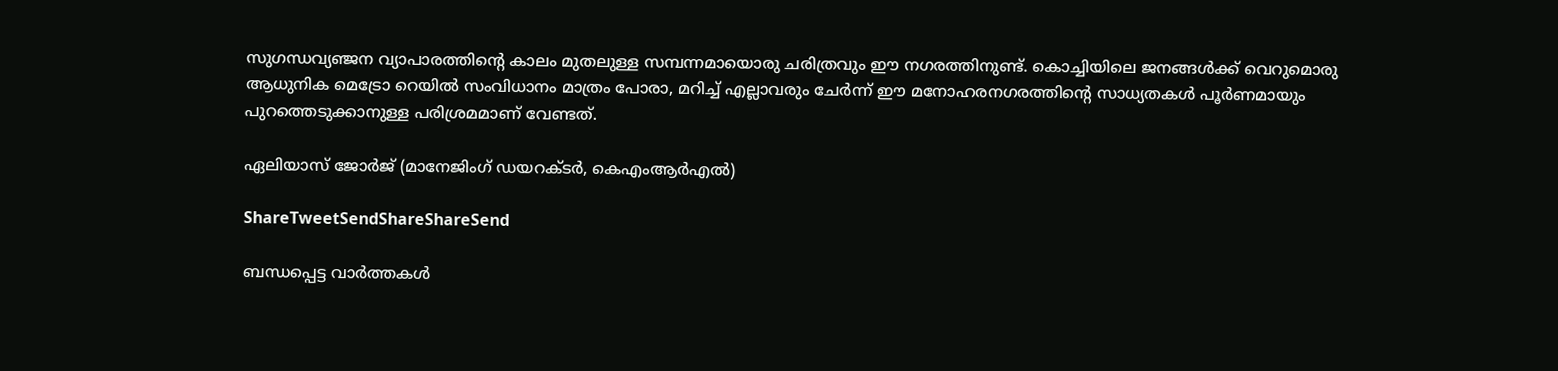സുഗന്ധവ്യഞ്ജന വ്യാപാരത്തിന്റെ കാലം മുതലുള്ള സമ്പന്നമായൊരു ചരിത്രവും ഈ നഗരത്തിനുണ്ട്‌. കൊച്ചിയിലെ ജനങ്ങള്‍ക്ക്‌ വെറുമൊരു ആധുനിക മെട്രോ റെയില്‍ സംവിധാനം മാത്രം പോരാ, മറിച്ച്‌ എല്ലാവരും ചേര്‍ന്ന്‌ ഈ മനോഹരനഗരത്തിന്റെ സാധ്യതകള്‍ പൂര്‍ണമായും പുറത്തെടുക്കാനുള്ള പരിശ്രമമാണ്‌ വേണ്ടത്‌.

ഏലിയാസ്‌ ജോര്‍ജ്‌ (മാനേജിംഗ്‌ ഡയറക്ടര്‍, കെഎംആര്‍എല്‍)

ShareTweetSendShareShareSend

ബന്ധപ്പെട്ട വാര്‍ത്തകള്‍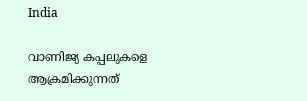India

വാണിജ്യ കപ്പലുകളെ ആക്രമിക്കുന്നത്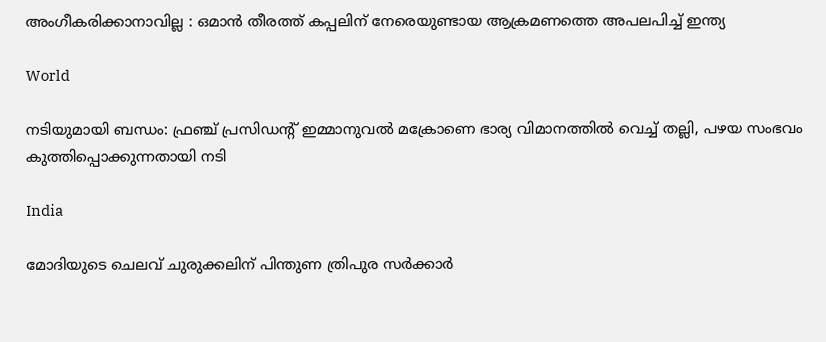അംഗീകരിക്കാനാവില്ല : ഒമാൻ തീരത്ത് കപ്പലിന് നേരെയുണ്ടായ ആക്രമണത്തെ അപലപിച്ച് ഇന്ത്യ

World

നടിയുമായി ബന്ധം: ഫ്രഞ്ച് പ്രസിഡന്റ് ഇമ്മാനുവൽ മക്രോണെ ഭാര്യ വിമാനത്തില്‍ വെച്ച് തല്ലി, പഴയ സംഭവം കുത്തിപ്പൊക്കുന്നതായി നടി

India

മോദിയുടെ ചെലവ് ചുരുക്കലിന് പിന്തുണ ത്രിപുര സര്‍ക്കാര്‍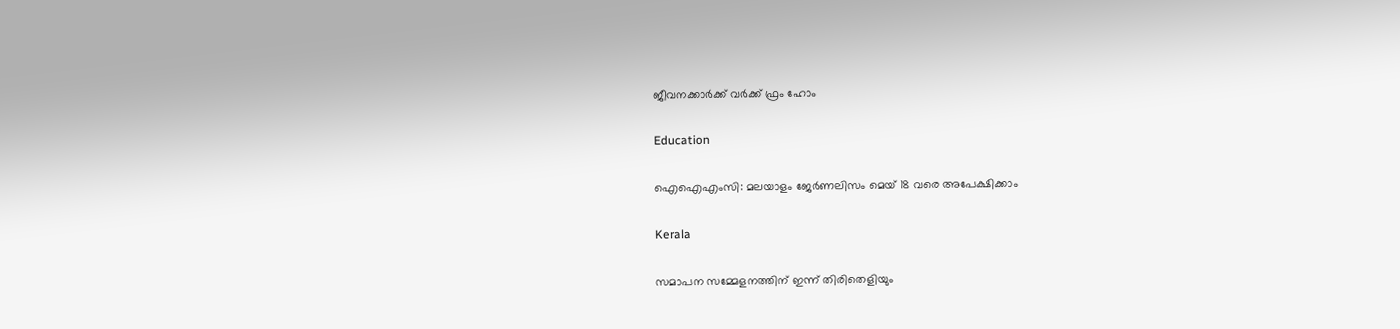ജീവനക്കാര്‍ക്ക് വര്‍ക്ക് ഫ്രം ഹോം

Education

ഐഐഎംസി: മലയാളം ജേര്‍ണലിസം മെയ് 18 വരെ അപേക്ഷിക്കാം

Kerala

സമാപന സമ്മേളനത്തിന് ഇന്ന് തിരിതെളിയും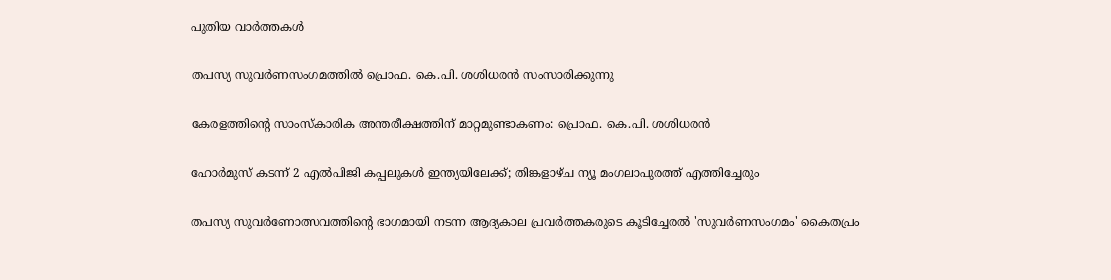പുതിയ വാര്‍ത്തകള്‍

തപസ്യ സുവര്‍ണസംഗമത്തില്‍ പ്രൊഫ. കെ.പി. ശശിധരന്‍ സംസാരിക്കുന്നു

കേരളത്തിന്റെ സാംസ്‌കാരിക അന്തരീക്ഷത്തിന് മാറ്റമുണ്ടാകണം: പ്രൊഫ. കെ.പി. ശശിധരന്‍

ഹോർമുസ് കടന്ന് 2 എൽപിജി കപ്പലുകൾ ഇന്ത്യയിലേക്ക്; തിങ്കളാഴ്ച ന്യൂ മംഗലാപുരത്ത് എത്തിച്ചേരും

തപസ്യ സുവര്‍ണോത്സവത്തിന്റെ ഭാഗമായി നടന്ന ആദ്യകാല പ്രവര്‍ത്തകരുടെ കൂടിച്ചേരല്‍ 'സുവര്‍ണസംഗമം' കൈതപ്രം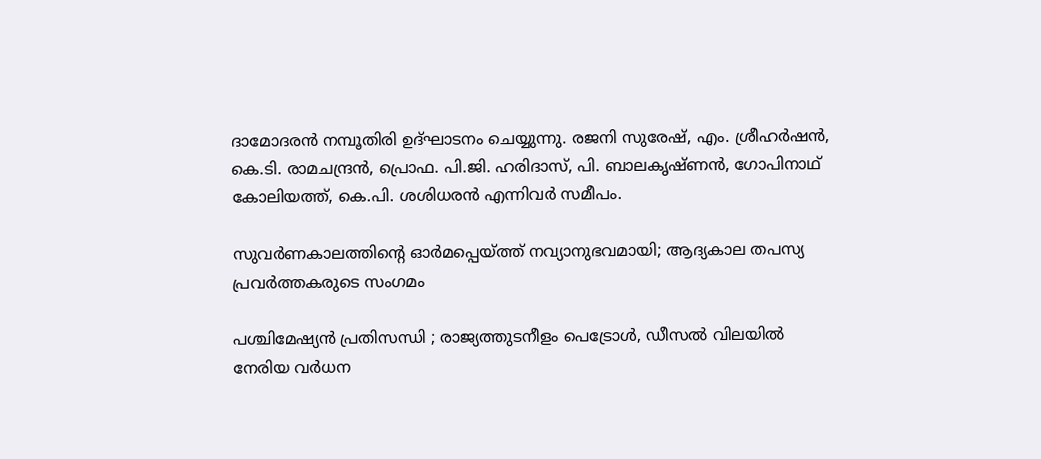ദാമോദരന്‍ നമ്പൂതിരി ഉദ്ഘാടനം ചെയ്യുന്നു. രജനി സുരേഷ്, എം. ശ്രീഹര്‍ഷന്‍, കെ.ടി. രാമചന്ദ്രന്‍, പ്രൊഫ. പി.ജി. ഹരിദാസ്, പി. ബാലകൃഷ്ണന്‍, ഗോപിനാഥ് കോലിയത്ത്, കെ.പി. ശശിധരന്‍ എന്നിവര്‍ സമീപം.

സുവര്‍ണകാലത്തിന്റെ ഓര്‍മപ്പെയ്‌ത്ത് നവ്യാനുഭവമായി; ആദ്യകാല തപസ്യ പ്രവര്‍ത്തകരുടെ സംഗമം

പശ്ചിമേഷ്യൻ പ്രതിസന്ധി ; രാജ്യത്തുടനീളം പെട്രോൾ, ഡീസൽ വിലയിൽ നേരിയ വർധന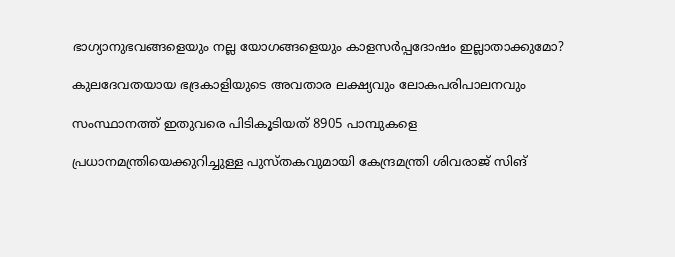ഭാഗ്യാനുഭവങ്ങളെയും നല്ല യോഗങ്ങളെയും കാളസര്‍പ്പദോഷം ഇല്ലാതാക്കുമോ?

കുലദേവതയായ ഭദ്രകാളിയുടെ അവതാര ലക്ഷ്യവും ലോകപരിപാലനവും

സംസ്ഥാനത്ത് ഇതുവരെ പിടികൂടിയത് 8905 പാമ്പുകളെ

പ്രധാനമന്ത്രിയെക്കുറിച്ചുള്ള പുസ്തകവുമായി കേന്ദ്രമന്ത്രി ശിവരാജ് സിങ്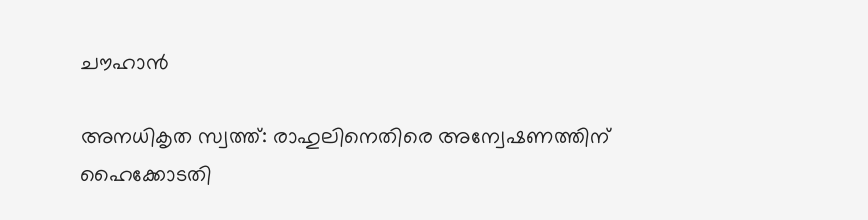ചൗഹാന്‍

അനധികൃത സ്വത്ത്: രാഹുലിനെതിരെ അന്വേഷണത്തിന് ഹൈക്കോടതി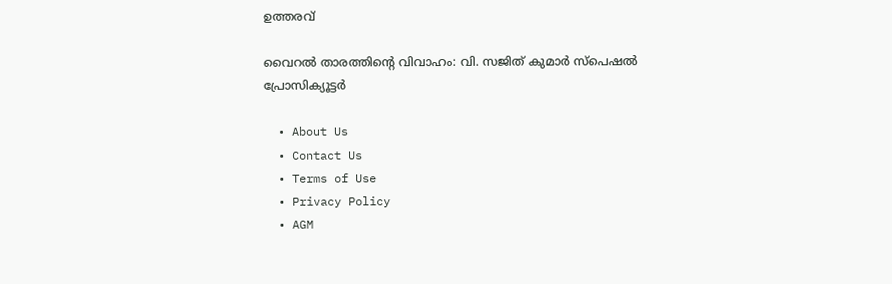ഉത്തരവ്

വൈറല്‍ താരത്തിന്റെ വിവാഹം: വി. സജിത് കുമാര്‍ സ്‌പെഷല്‍ പ്രോസിക്യൂട്ടര്‍

  • About Us
  • Contact Us
  • Terms of Use
  • Privacy Policy
  • AGM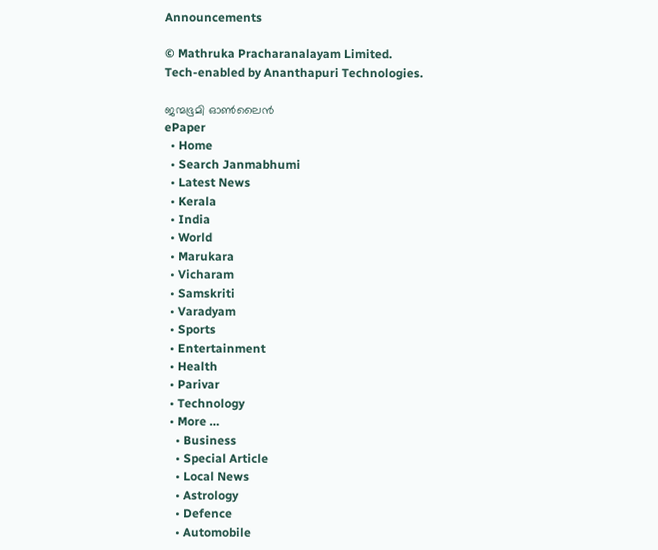Announcements

© Mathruka Pracharanalayam Limited.
Tech-enabled by Ananthapuri Technologies.

ജന്മഭൂമി ഓണ്‍ലൈന്‍
ePaper
  • Home
  • Search Janmabhumi
  • Latest News
  • Kerala
  • India
  • World
  • Marukara
  • Vicharam
  • Samskriti
  • Varadyam
  • Sports
  • Entertainment
  • Health
  • Parivar
  • Technology
  • More …
    • Business
    • Special Article
    • Local News
    • Astrology
    • Defence
    • Automobile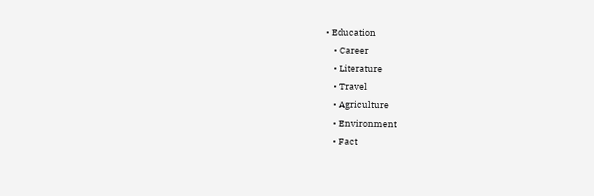• Education
    • Career
    • Literature
    • Travel
    • Agriculture
    • Environment
    • Fact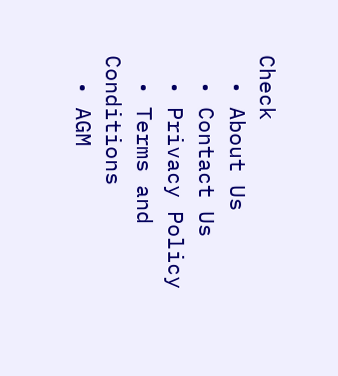Check
  • About Us
  • Contact Us
  • Privacy Policy
  • Terms and Conditions
  • AGM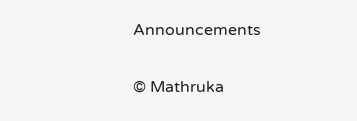Announcements

© Mathruka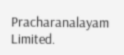Pracharanalayam Limited.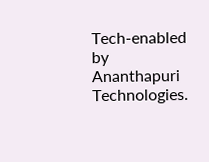Tech-enabled by Ananthapuri Technologies.